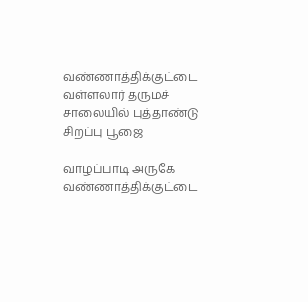வண்ணாத்திக்குட்டை வள்ளலார் தருமச் சாலையில் புத்தாண்டு சிறப்பு பூஜை

வாழப்பாடி அருகே வண்ணாத்திக்குட்டை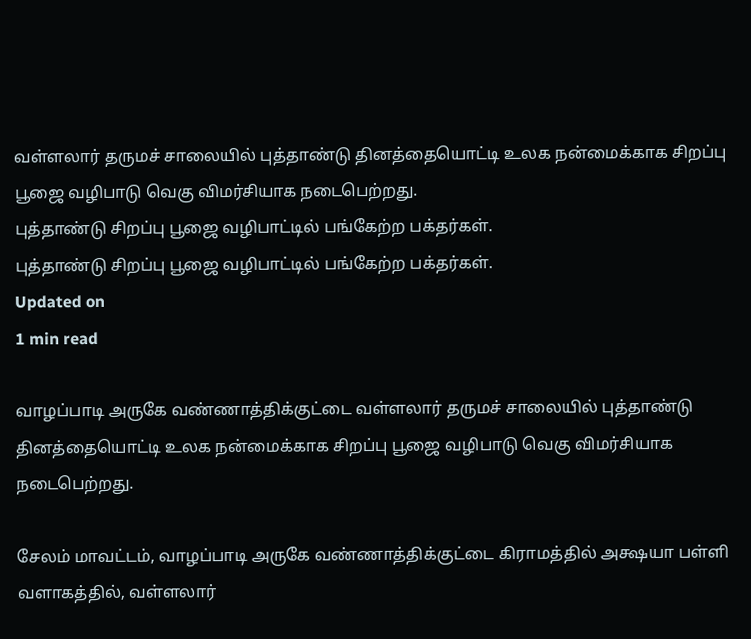வள்ளலார் தருமச் சாலையில் புத்தாண்டு தினத்தையொட்டி உலக நன்மைக்காக சிறப்பு பூஜை வழிபாடு வெகு விமர்சியாக நடைபெற்றது.
புத்தாண்டு சிறப்பு பூஜை வழிபாட்டில் பங்கேற்ற பக்தர்கள்.
புத்தாண்டு சிறப்பு பூஜை வழிபாட்டில் பங்கேற்ற பக்தர்கள்.
Updated on
1 min read

வாழப்பாடி அருகே வண்ணாத்திக்குட்டை வள்ளலார் தருமச் சாலையில் புத்தாண்டு தினத்தையொட்டி உலக நன்மைக்காக சிறப்பு பூஜை வழிபாடு வெகு விமர்சியாக நடைபெற்றது.

சேலம் மாவட்டம், வாழப்பாடி அருகே வண்ணாத்திக்குட்டை கிராமத்தில் அக்ஷயா பள்ளி வளாகத்தில், வள்ளலார்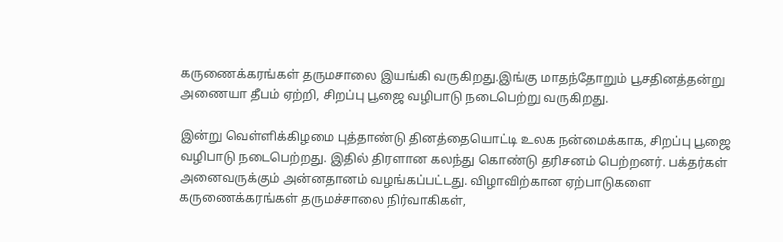கருணைக்கரங்கள் தருமசாலை இயங்கி வருகிறது.இங்கு மாதந்தோறும் பூசதினத்தன்று அணையா தீபம் ஏற்றி, சிறப்பு பூஜை வழிபாடு நடைபெற்று வருகிறது.

இன்று வெள்ளிக்கிழமை புத்தாண்டு தினத்தையொட்டி உலக நன்மைக்காக, சிறப்பு பூஜை வழிபாடு நடைபெற்றது. இதில் திரளான கலந்து கொண்டு தரிசனம் பெற்றனர். பக்தர்கள் அனைவருக்கும் அன்னதானம் வழங்கப்பட்டது. விழாவிற்கான ஏற்பாடுகளை கருணைக்கரங்கள் தருமச்சாலை நிர்வாகிகள்,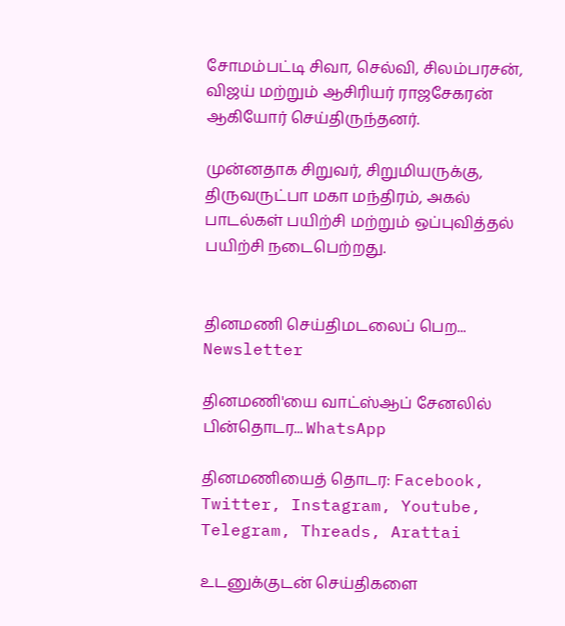சோமம்பட்டி சிவா, செல்வி, சிலம்பரசன், விஜய் மற்றும் ஆசிரியர் ராஜசேகரன் ஆகியோர் செய்திருந்தனர்.

முன்னதாக சிறுவர், சிறுமியருக்கு, திருவருட்பா மகா மந்திரம், அகல் பாடல்கள் பயிற்சி மற்றும் ஒப்புவித்தல் பயிற்சி நடைபெற்றது.


தினமணி செய்திமடலைப் பெற... Newsletter

தினமணி'யை வாட்ஸ்ஆப் சேனலில் பின்தொடர... WhatsApp

தினமணியைத் தொடர: Facebook, Twitter, Instagram, Youtube, Telegram, Threads, Arattai

உடனுக்குடன் செய்திகளை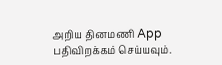அறிய தினமணி App பதிவிறக்கம் செய்யவும்.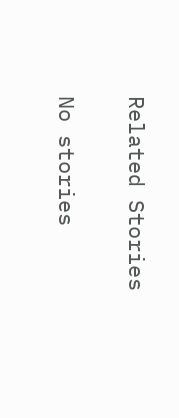Related Stories

No stories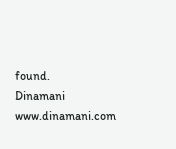found.
Dinamani
www.dinamani.com